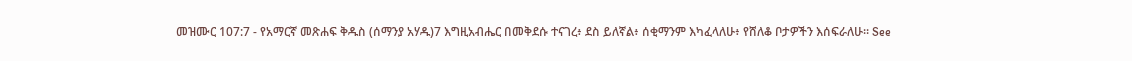መዝሙር 107:7 - የአማርኛ መጽሐፍ ቅዱስ (ሰማንያ አሃዱ)7 እግዚአብሔር በመቅደሱ ተናገረ፥ ደስ ይለኛል፥ ሰቂማንም እካፈላለሁ፥ የሸለቆ ቦታዎችን እሰፍራለሁ። See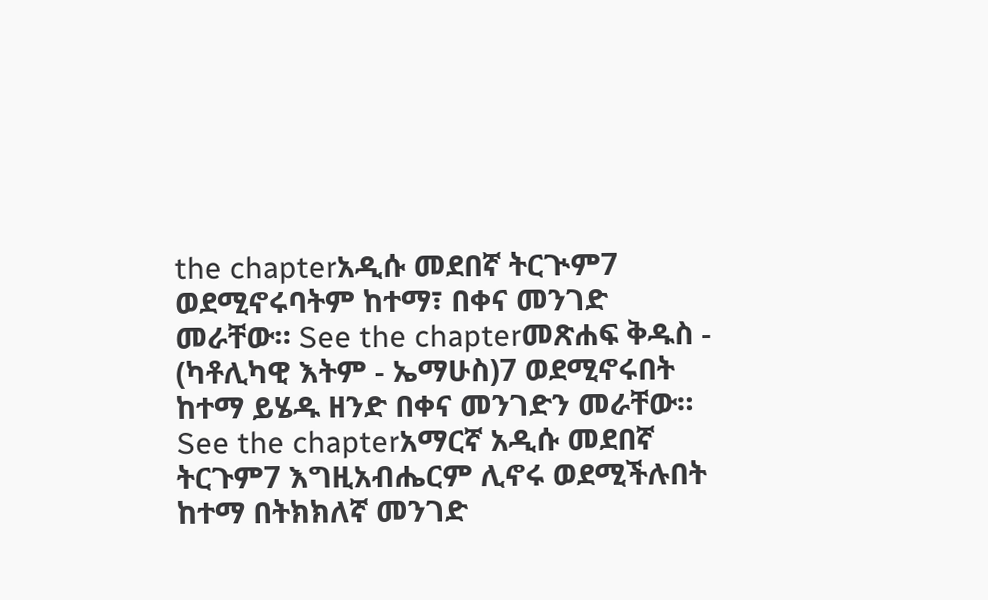the chapterአዲሱ መደበኛ ትርጒም7 ወደሚኖሩባትም ከተማ፣ በቀና መንገድ መራቸው። See the chapterመጽሐፍ ቅዱስ - (ካቶሊካዊ እትም - ኤማሁስ)7 ወደሚኖሩበት ከተማ ይሄዱ ዘንድ በቀና መንገድን መራቸው። See the chapterአማርኛ አዲሱ መደበኛ ትርጉም7 እግዚአብሔርም ሊኖሩ ወደሚችሉበት ከተማ በትክክለኛ መንገድ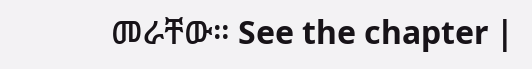መራቸው። See the chapter |